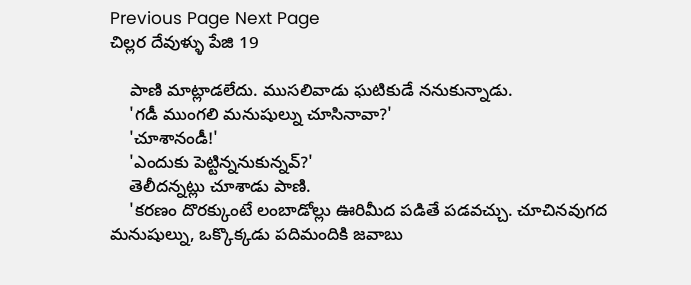Previous Page Next Page
చిల్లర దేవుళ్ళు పేజి 19

    పాణి మాట్లాడలేదు. ముసలివాడు ఘటికుడే ననుకున్నాడు.
    'గడీ ముంగలి మనుషుల్ను చూసినావా?'
    'చూశానండీ!'
    'ఎందుకు పెట్టిన్ననుకున్నవ్?'
    తెలీదన్నట్లు చూశాడు పాణి.
    'కరణం దొరక్కుంటే లంబాడోల్లు ఊరిమీద పడితే పడవచ్చు. చూచినవుగద మనుషుల్ను, ఒక్కొక్కడు పదిమందికి జవాబు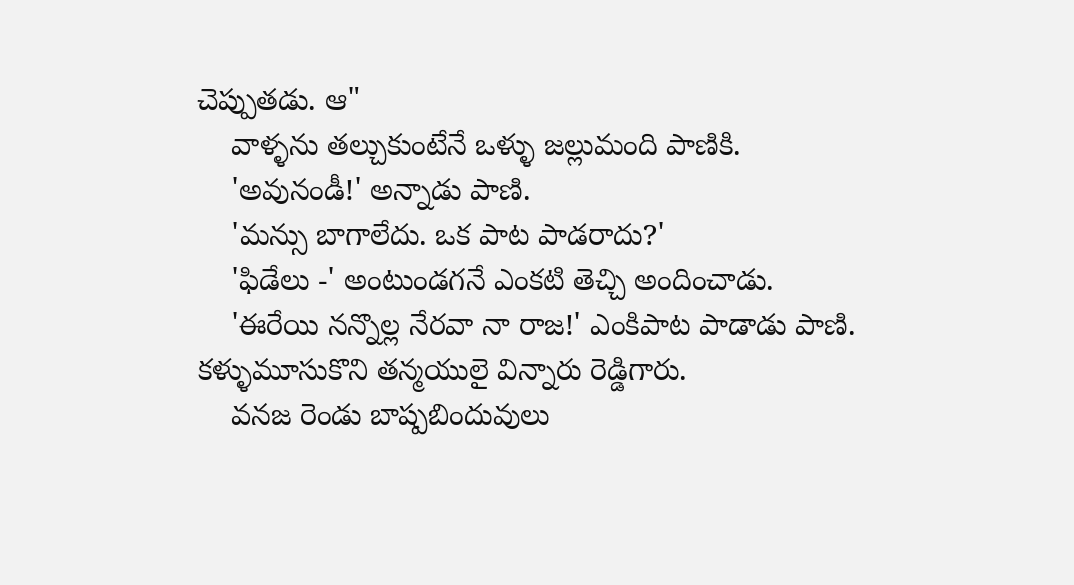చెప్పుతడు. ఆ"
    వాళ్ళను తల్చుకుంటేనే ఒళ్ళు జల్లుమంది పాణికి.
    'అవునండీ!' అన్నాడు పాణి.
    'మన్సు బాగాలేదు. ఒక పాట పాడరాదు?'
    'ఫిడేలు -' అంటుండగనే ఎంకటి తెచ్చి అందించాడు.
    'ఈరేయి నన్నొల్ల నేరవా నా రాజ!' ఎంకిపాట పాడాడు పాణి. కళ్ళుమూసుకొని తన్మయులై విన్నారు రెడ్డిగారు.
    వనజ రెండు బాష్పబిందువులు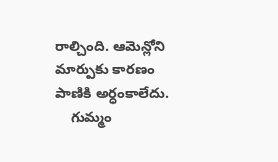రాల్చింది. ఆమెన్లోని మార్పుకు కారణం పాణికి అర్ధంకాలేదు.
    గుమ్మం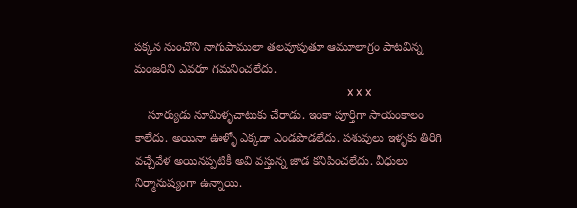పక్కన నుంచొని నాగుపాములా తలవూపుతూ ఆమూలాగ్రం పాటవిన్న మంజరిని ఎవరూ గమనించలేదు.
                                                                       x x x
    సూర్యుడు నూమిళ్ళచాటుకు చేరాడు. ఇంకా పూర్తిగా సాయంకాలం కాలేదు. అయినా ఊళ్ళో ఎక్కడా ఎండపొడలేదు. పశువులు ఇళ్ళకు తిరిగి వచ్చేవేళ అయినప్పటికీ అవి వస్తున్న జాడ కనిపించలేదు. వీధులు నిర్మానుష్యంగా ఉన్నాయి.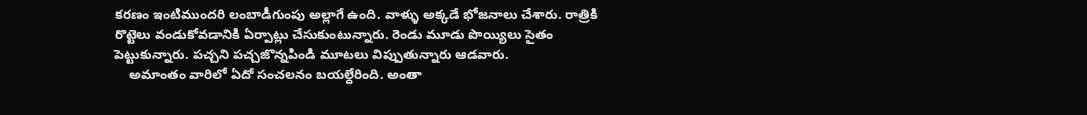కరణం ఇంటిముందరి లంబాడీగుంపు అల్లాగే ఉంది. వాళ్ళు అక్కడే భోజనాలు చేశారు. రాత్రికి రొట్టెలు వండుకోవడానికి ఏర్పాట్లు చేసుకుంటున్నారు. రెండు మూడు పొయ్యిలు సైతం పెట్టుకున్నారు. పచ్చని పచ్చజొన్నపిండి మూటలు విప్పుతున్నారు ఆడవారు.
    అమాంతం వారిలో ఏదో సంచలనం బయల్దేరింది. అంతా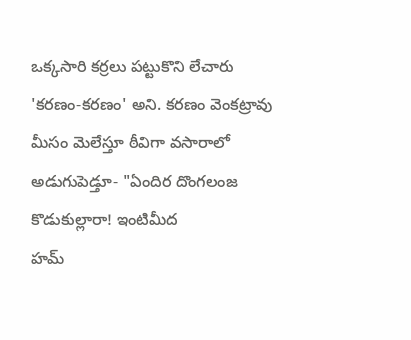ఒక్కసారి కర్రలు పట్టుకొని లేచారు 'కరణం-కరణం' అని. కరణం వెంకట్రావు మీసం మెలేస్తూ ఠీవిగా వసారాలో అడుగుపెడ్తూ- "ఏందిర దొంగలంజ కొడుకుల్లారా! ఇంటిమీద
హమ్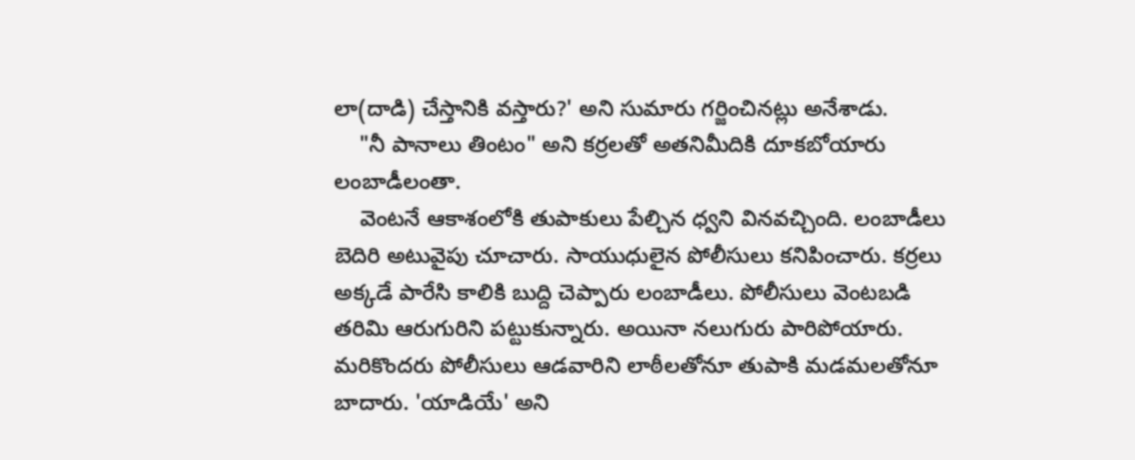లా(దాడి) చేస్తానికి వస్తారు?' అని సుమారు గర్జించినట్లు అనేశాడు.
    "నీ పానాలు తింటం" అని కర్రలతో అతనిమీదికి దూకబోయారు లంబాడీలంతా.
    వెంటనే ఆకాశంలోకి తుపాకులు పేల్చిన ధ్వని వినవచ్చింది. లంబాడీలు బెదిరి అటువైపు చూచారు. సాయుధులైన పోలీసులు కనిపించారు. కర్రలు అక్కడే పారేసి కాలికి బుద్ది చెప్పారు లంబాడీలు. పోలీసులు వెంటబడి తరిమి ఆరుగురిని పట్టుకున్నారు. అయినా నలుగురు పారిపోయారు. మరికొందరు పోలీసులు ఆడవారిని లాఠీలతోనూ తుపాకి మడమలతోనూ బాదారు. 'యాడియే' అని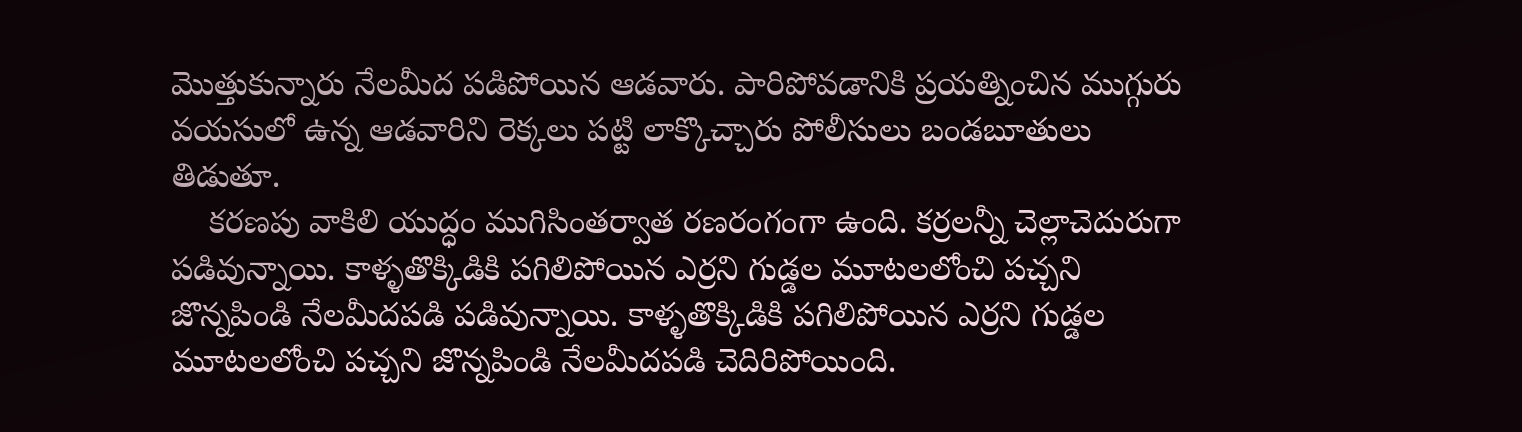మొత్తుకున్నారు నేలమీద పడిపోయిన ఆడవారు. పారిపోవడానికి ప్రయత్నించిన ముగ్గురు వయసులో ఉన్న ఆడవారిని రెక్కలు పట్టి లాక్కొచ్చారు పోలీసులు బండబూతులు తిడుతూ.
    కరణపు వాకిలి యుద్ధం ముగిసింతర్వాత రణరంగంగా ఉంది. కర్రలన్నీ చెల్లాచెదురుగా పడివున్నాయి. కాళ్ళతొక్కిడికి పగిలిపోయిన ఎర్రని గుడ్డల మూటలలోంచి పచ్చని జొన్నపిండి నేలమీదపడి పడివున్నాయి. కాళ్ళతొక్కిడికి పగిలిపోయిన ఎర్రని గుడ్డల మూటలలోంచి పచ్చని జొన్నపిండి నేలమీదపడి చెదిరిపోయింది.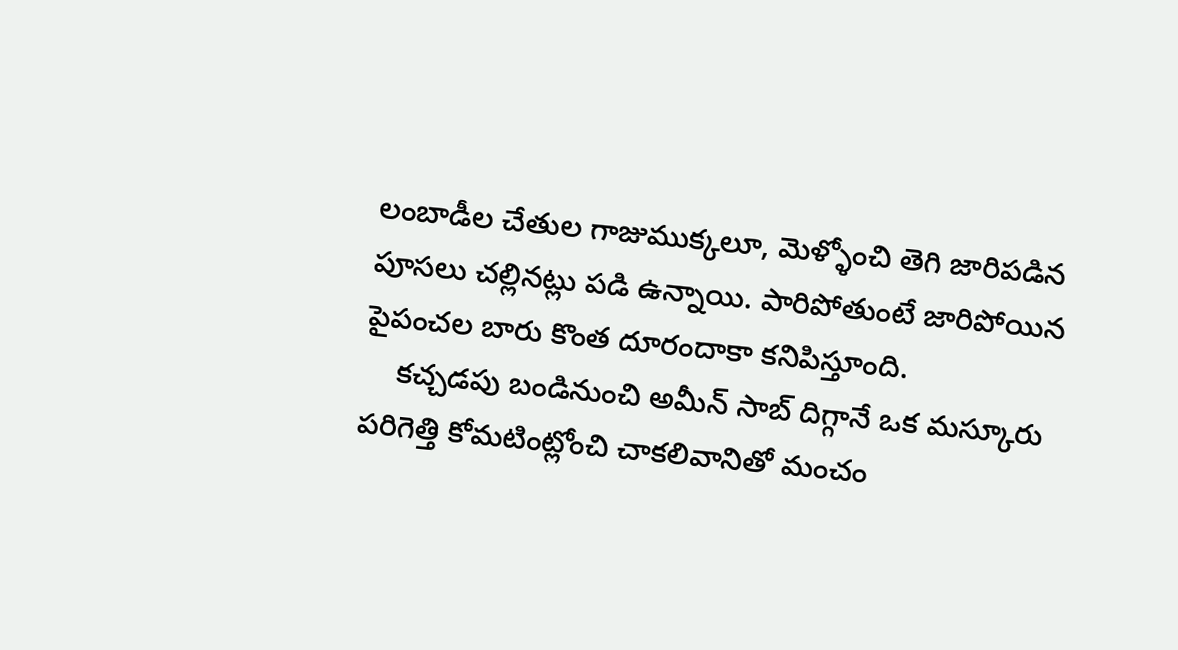లంబాడీల చేతుల గాజుముక్కలూ, మెళ్ళోంచి తెగి జారిపడిన పూసలు చల్లినట్లు పడి ఉన్నాయి. పారిపోతుంటే జారిపోయిన పైపంచల బారు కొంత దూరందాకా కనిపిస్తూంది.
    కచ్చడపు బండినుంచి అమీన్ సాబ్ దిగ్గానే ఒక మస్కూరు పరిగెత్తి కోమటింట్లోంచి చాకలివానితో మంచం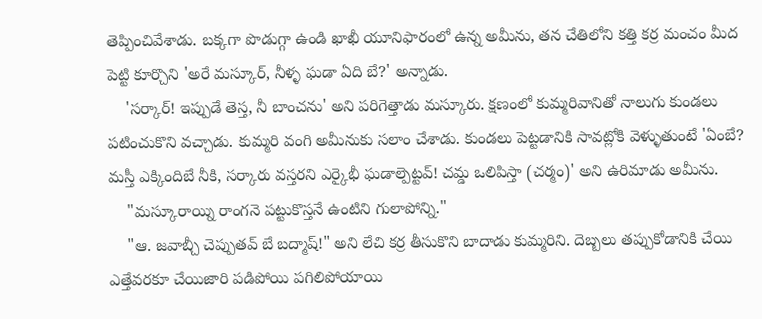తెప్పించివేశాడు. బక్కగా పొడుగ్గా ఉండి ఖాఖీ యూనిఫారంలో ఉన్న అమీను, తన చేతిలోని కత్తి కర్ర మంచం మీద పెట్టి కూర్చొని 'అరే మస్కూర్, నీళ్ళ ఘడా ఏది బే?' అన్నాడు.
    'సర్కార్! ఇప్పుడే తెస్త, నీ బాంచను' అని పరిగెత్తాడు మస్కూరు. క్షణంలో కుమ్మరివానితో నాలుగు కుండలు పటించుకొని వచ్చాడు. కుమ్మరి వంగి అమీనుకు సలాం చేశాడు. కుండలు పెట్టడానికి సావట్లోకి వెళ్ళుతుంటే 'ఏంబే? మస్తీ ఎక్కిందిబే నీకి, సర్కారు వస్తరని ఎర్కైభీ ఘడాల్పెట్టవ్! చమ్డ ఒలిపిస్తా (చర్మం)' అని ఉరిమాడు అమీను.
    "మస్కూరాయ్ని రాంగనె పట్టుకొస్తనే ఉంటిని గులాపోన్ని."
    "ఆ. జవాబ్చీ చెప్పుతవ్ బే బద్మాష్!" అని లేచి కర్ర తీసుకొని బాదాడు కుమ్మరిని. దెబ్బలు తప్పుకోడానికి చేయి ఎత్తేవరకూ చేయిజారి పడిపోయి పగిలిపోయాయి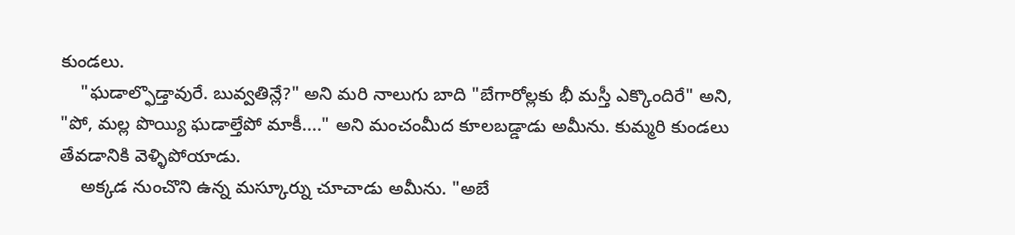కుండలు.
    "ఘడాల్ఫొడ్తావురే. బువ్వతిన్లే?" అని మరి నాలుగు బాది "బేగారోల్లకు భీ మస్తీ ఎక్కొందిరే" అని, "పో, మల్ల పొయ్యి ఘడాల్తేపో మాకీ...." అని మంచంమీద కూలబడ్డాడు అమీను. కుమ్మరి కుండలు తేవడానికి వెళ్ళిపోయాడు.
    అక్కడ నుంచొని ఉన్న మస్కూర్ను చూచాడు అమీను. "అబే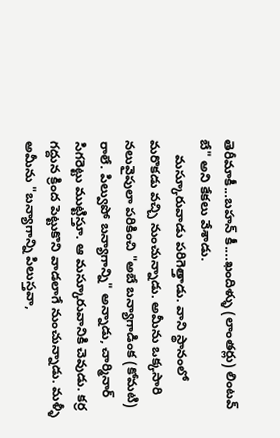తెరీమాకీ...బహన్ కీ....ఖందిళ్ళు (లాంతర్లు) లింటవ్ బే" అని కేకలు వేశాడు.
    మస్కూరువాడు పరిగెత్తాడు. వాని స్థానంలో మరొకడు వచ్చి నుంచున్నాడు. అమీను ఒక్కసారి నలువైపులా పరికించి "అబే బన్యాగాడింక (కోమటి) రాలే. పిల్వుపో బన్యాగాన్ని" అన్నాడు, చార్మినార్ సిగరెట్టు ముట్టిస్తూ. ఆ మస్కూరువానికి చెవుడు. కర్ర గద్దున క్రింద పెట్టుకొని వాడలాగే నుంచున్నాడు. మళ్ళీ అమీను "బన్యాగాన్ని పిలుస్తవా,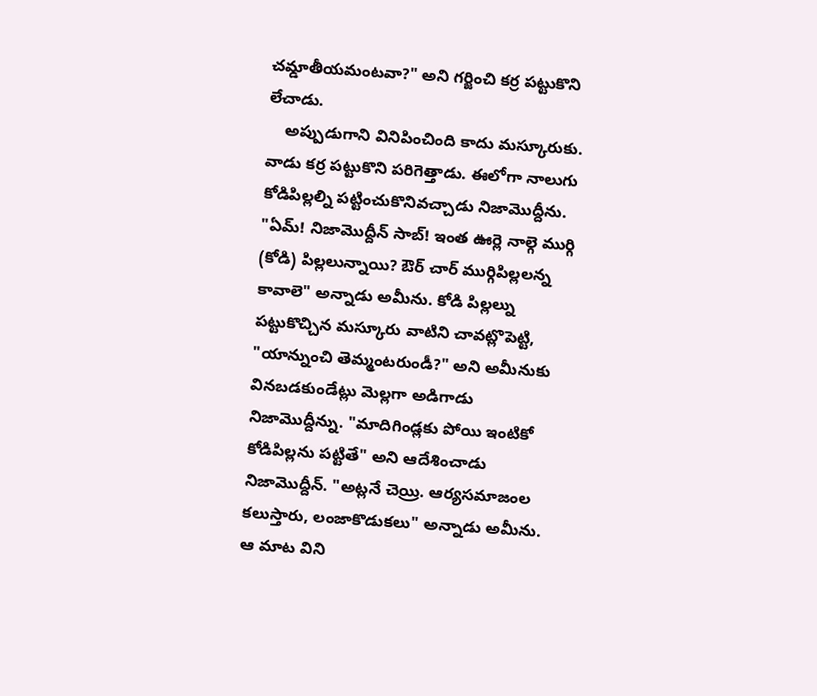చమ్డాతీయమంటవా?" అని గర్జించి కర్ర పట్టుకొని లేచాడు.
    అప్పుడుగాని వినిపించింది కాదు మస్కూరుకు. వాడు కర్ర పట్టుకొని పరిగెత్తాడు. ఈలోగా నాలుగు కోడిపిల్లల్ని పట్టించుకొనివచ్చాడు నిజామొద్దీను. "ఏమ్! నిజామొద్దీన్ సాబ్! ఇంత ఊర్లె నాల్గె ముర్గి (కోడి) పిల్లలున్నాయి? ఔర్ చార్ ముర్గిపిల్లలన్న కావాలె" అన్నాడు అమీను. కోడి పిల్లల్ను పట్టుకొచ్చిన మస్కూరు వాటిని చావట్లొపెట్టి, "యాన్నుంచి తెమ్మంటరుండీ?" అని అమీనుకు వినబడకుండేట్లు మెల్లగా అడిగాడు నిజామొద్దీన్ను. "మాదిగిండ్లకు పోయి ఇంటికో కోడిపిల్లను పట్టితే" అని ఆదేశించాడు నిజామొద్దీన్. "అట్లనే చెయ్రి. ఆర్యసమాజంల కలుస్తారు, లంజాకొడుకలు" అన్నాడు అమీను. ఆ మాట విని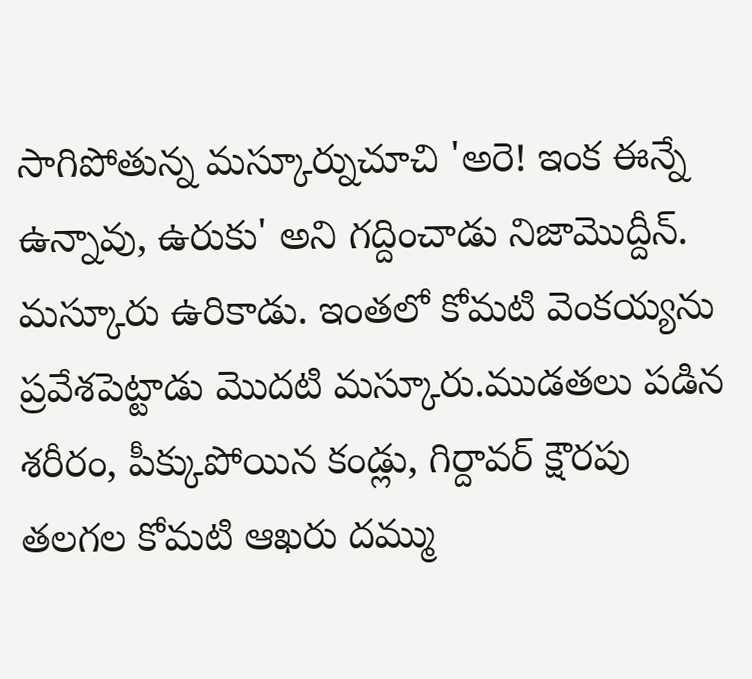సాగిపోతున్న మస్కూర్నుచూచి 'అరె! ఇంక ఈన్నే ఉన్నావు, ఉరుకు' అని గద్దించాడు నిజామొద్దీన్. మస్కూరు ఉరికాడు. ఇంతలో కోమటి వెంకయ్యను ప్రవేశపెట్టాడు మొదటి మస్కూరు.ముడతలు పడిన శరీరం, పీక్కుపోయిన కండ్లు, గిర్దావర్ క్షౌరపు తలగల కోమటి ఆఖరు దమ్ము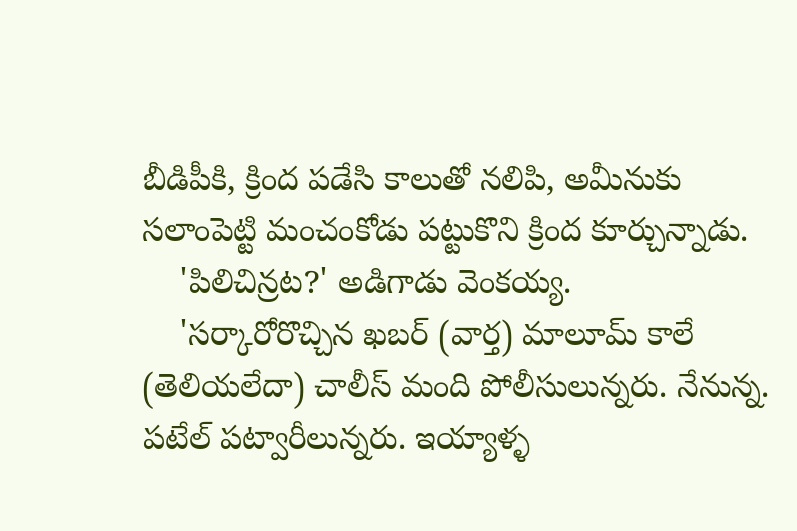బీడిపీకి, క్రింద పడేసి కాలుతో నలిపి, అమీనుకు సలాంపెట్టి మంచంకోడు పట్టుకొని క్రింద కూర్చున్నాడు.
    'పిలిచిన్రట?' అడిగాడు వెంకయ్య.
    'సర్కారోరొచ్చిన ఖబర్ (వార్త) మాలూమ్ కాలే (తెలియలేదా) చాలీస్ మంది పోలీసులున్నరు. నేనున్న. పటేల్ పట్వారీలున్నరు. ఇయ్యాళ్ళ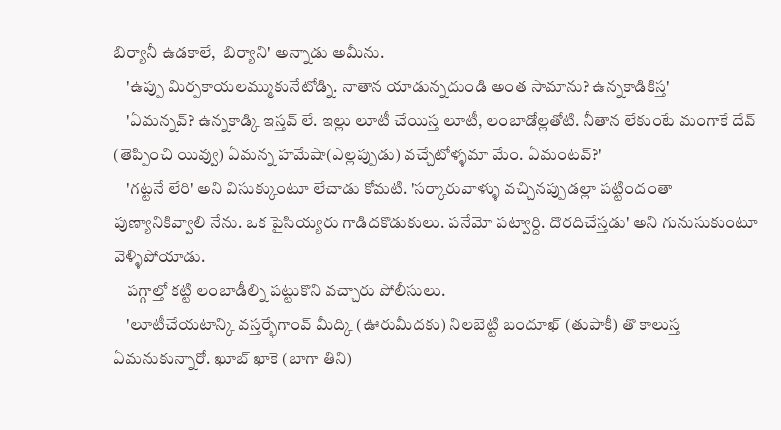బిర్యానీ ఉడకాలే,  బిర్యాని' అన్నాడు అమీను.
    'ఉప్పు మిర్పకాయలమ్ముకునేటోడ్ని. నాతాన యాడున్నదుండి అంత సామాను? ఉన్నకాడికిస్త'
    'ఏమన్నవ్? ఉన్నకాడ్కి ఇస్తవ్ లే. ఇల్లు లూటీ చేయిస్త లూటీ, లంబాడోల్లతోటి. నీతాన లేకుంటే మంగాకే దేవ్ (తెప్పించి యివ్వు) ఏమన్న హమేషా(ఎల్లప్పుడు) వచ్చేటోళ్ళమా మేం. ఏమంటవ్?'
    'గట్టనే లేరి' అని విసుక్కుంటూ లేచాడు కోమటి. 'సర్కారువాళ్ళు వచ్చినప్పుడల్లా పట్టిందంతా పుణ్యానికివ్వాలి నేను. ఒక పైసియ్యరు గాడిదకొడుకులు. పనేమో పట్వార్ది. దొరదిచేస్తడు' అని గునుసుకుంటూ వెళ్ళిపోయాడు.
    పగ్గాల్తో కట్టి లంబాడీల్ని పట్టుకొని వచ్చారు పోలీసులు.
    'లూటీచేయటాన్కి వస్తర్భేగాంవ్ మీద్కి (ఊరుమీదకు) నిలబెట్టి బందూఖ్ (తుపాకీ) తొ కాలుస్త ఏమనుకున్నారో. ఖూబ్ ఖాకె (బాగా తిని)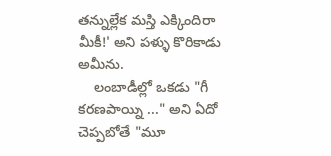తన్నుల్లేక మస్తి ఎక్కిందిరా మీకీ!' అని పళ్ళు కొరికాడు అమీను.
    లంబాడీల్లో ఒకడు "గీ కరణపాయ్ని ..." అని ఏదో చెప్పబోతే "మూ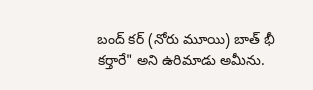బంద్ కర్ (నోరు మూయి) బాత్ భీ కర్తారే" అని ఉరిమాడు అమీను.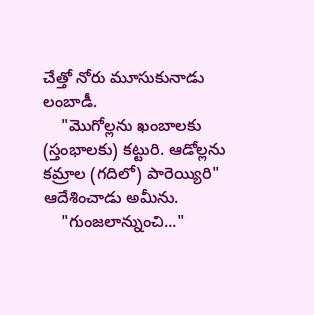చేత్తో నోరు మూసుకునాడు లంబాడీ.
    "మొగోల్లను ఖంబాలకు (స్తంభాలకు) కట్టురి. ఆడోల్లను కమ్రాల (గదిలో) పారెయ్యిరి" ఆదేశించాడు అమీను.
    "గుంజలాన్నుంచి..."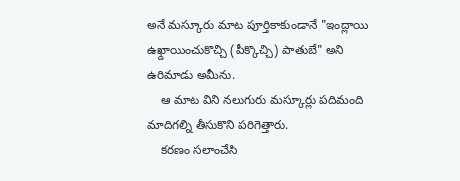అనే మస్కూరు మాట పూర్తికాకుండానే "ఇంద్లాయి ఉఖ్దాయించుకొచ్చి (పీక్కొచ్చి) పాతుబే" అని ఉరిమాడు అమీను.
    ఆ మాట విని నలుగురు మస్కూర్లు పదిమంది మాదిగల్ని తీసుకొని పరిగెత్తారు.
    కరణం సలాంచేసి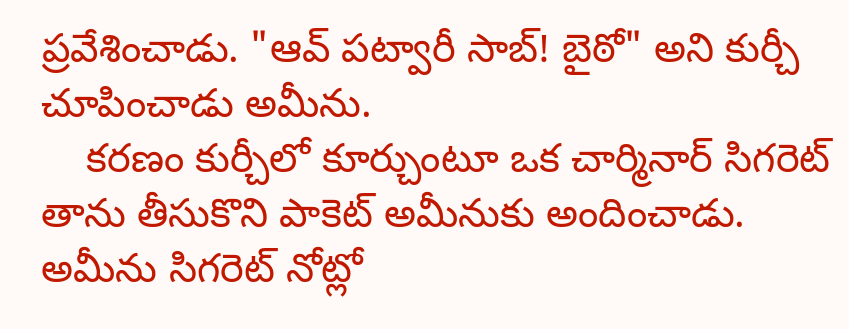ప్రవేశించాడు. "ఆవ్ పట్వారీ సాబ్! బైఠో" అని కుర్చీ చూపించాడు అమీను.
    కరణం కుర్చీలో కూర్చుంటూ ఒక చార్మినార్ సిగరెట్ తాను తీసుకొని పాకెట్ అమీనుకు అందించాడు. అమీను సిగరెట్ నోట్లో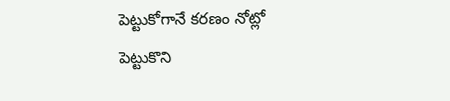పెట్టుకోగానే కరణం నోట్లో పెట్టుకొని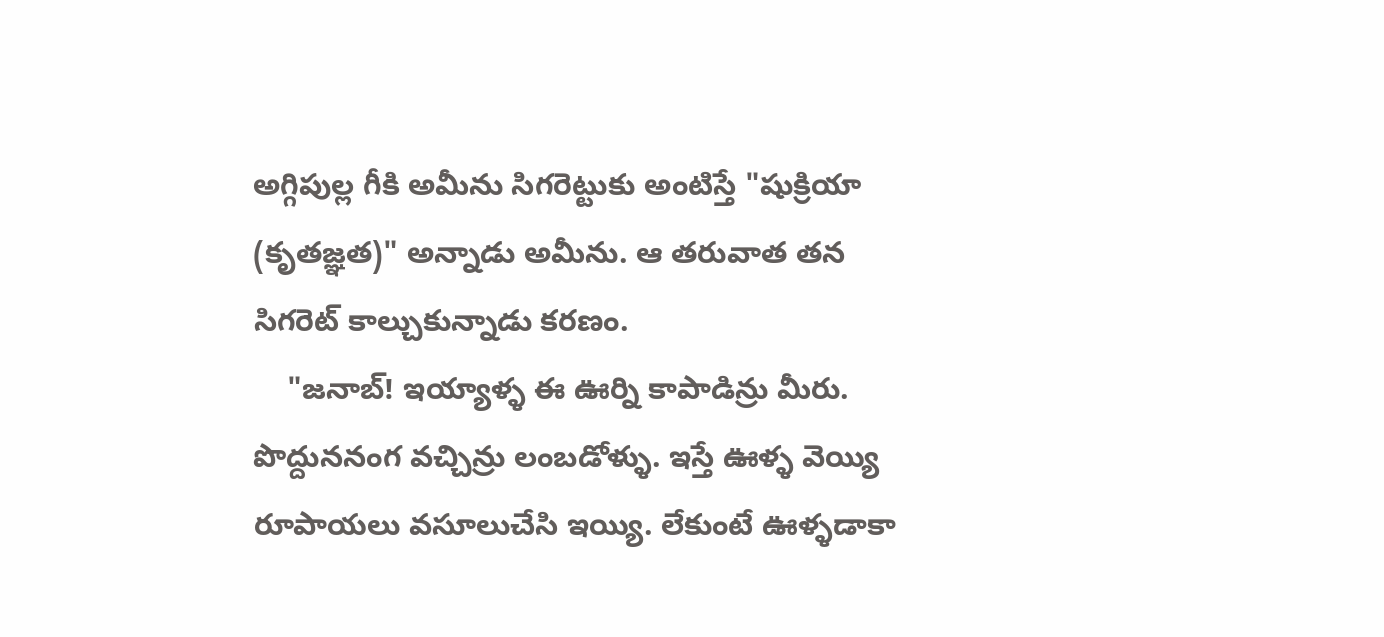అగ్గిపుల్ల గీకి అమీను సిగరెట్టుకు అంటిస్తే "షుక్రియా (కృతజ్ఞత)" అన్నాడు అమీను. ఆ తరువాత తన సిగరెట్ కాల్చుకున్నాడు కరణం.
    "జనాబ్! ఇయ్యాళ్ళ ఈ ఊర్ని కాపాడిన్రు మీరు. పొద్దుననంగ వచ్చిన్రు లంబడోళ్ళు. ఇస్తే ఊళ్ళ వెయ్యి రూపాయలు వసూలుచేసి ఇయ్యి. లేకుంటే ఊళ్ళడాకా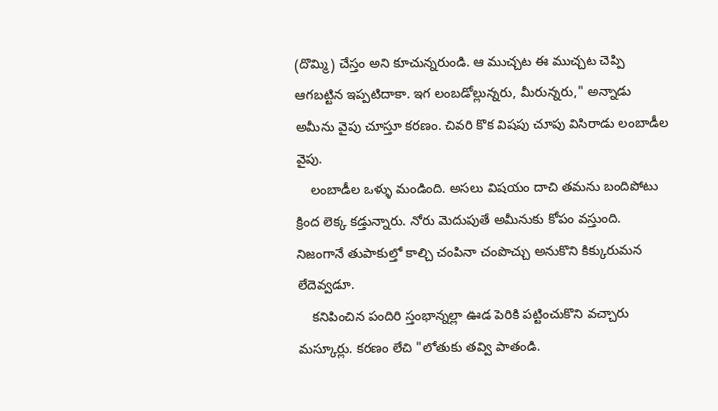(దొమ్మి) చేస్తం అని కూచున్నరుండి. ఆ ముచ్చట ఈ ముచ్చట చెప్పి ఆగబట్టిన ఇప్పటిదాకా. ఇగ లంబడోల్లున్నరు, మీరున్నరు," అన్నాడు అమీను వైపు చూస్తూ కరణం. చివరి కొక విషపు చూపు విసిరాడు లంబాడీల వైపు.
    లంబాడీల ఒళ్ళు మండింది. అసలు విషయం దాచి తమను బందిపోటు క్రింద లెక్క కడ్తున్నారు. నోరు మెదుపుతే అమీనుకు కోపం వస్తుంది. నిజంగానే తుపాకుల్తో కాల్చి చంపినా చంపొచ్చు అనుకొని కిక్కురుమన లేదెవ్వడూ.
    కనిపించిన పందిరి స్తంభాన్నల్లా ఊడ పెరికి పట్టించుకొని వచ్చారు మస్కూర్లు. కరణం లేచి "లోతుకు తవ్వి పాతండి.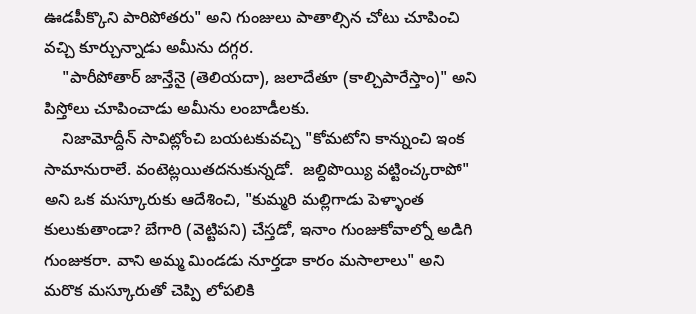ఊడపీక్కొని పారిపోతరు" అని గుంజులు పాతాల్సిన చోటు చూపించి వచ్చి కూర్చున్నాడు అమీను దగ్గర.
    "పారీపోతార్ జాన్తేనై (తెలియదా), జలాదేతూ (కాల్చిపారేస్తాం)" అని పిస్తోలు చూపించాడు అమీను లంబాడీలకు.
    నిజామోద్దీన్ సావిట్లోంచి బయటకువచ్చి "కోమటోని కాన్నుంచి ఇంక సామానురాలే. వంటెట్లయితదనుకున్నడో.  జల్దిపొయ్యి వట్టించ్కరాపో" అని ఒక మస్కూరుకు ఆదేశించి, "కుమ్మరి మల్లిగాడు పెళ్ళాంత కులుకుతాండా? బేగారి (వెట్టిపని) చేస్తడో, ఇనాం గుంజుకోవాల్నో అడిగి గుంజుకరా. వాని అమ్మ మిండడు నూర్తడా కారం మసాలాలు" అని మరొక మస్కూరుతో చెప్పి లోపలికి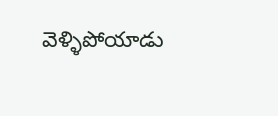వెళ్ళిపోయాడు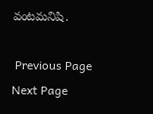వంటమనిషి.

 Previous Page Next Page